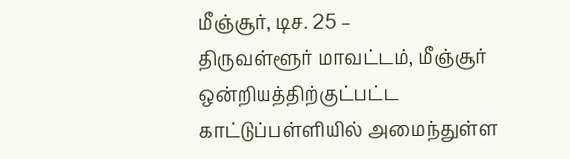மீஞ்சூர், டிச. 25 –
திருவள்ளூர் மாவட்டம், மீஞ்சூர் ஒன்றியத்திற்குட்பட்ட காட்டுப்பள்ளியில் அமைந்துள்ள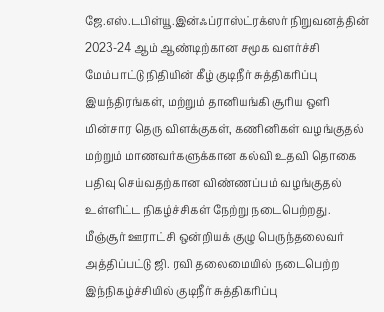ஜே.எஸ்.டபிள்யூ.இன்ஃப்ராஸ்ட்ரக்ஸர் நிறுவனத்தின் 2023-24 ஆம் ஆண்டிற்கான சமூக வளர்ச்சி மேம்பாட்டு நிதியின் கீழ் குடிநீர் சுத்திகரிப்பு இயந்திரங்கள், மற்றும் தானியங்கி சூரிய ஒளி மின்சார தெரு விளக்குகள், கணினிகள் வழங்குதல் மற்றும் மாணவர்களுக்கான கல்வி உதவி தொகை பதிவு செய்வதற்கான விண்ணப்பம் வழங்குதல் உள்ளிட்ட நிகழ்ச்சிகள் நேற்று நடைபெற்றது.
மீஞ்சூர் ஊராட்சி ஒன்றியக் குழு பெருந்தலைவர் அத்திப்பட்டு ஜி. ரவி தலைமையில் நடைபெற்ற இந்நிகழ்ச்சியில் குடிநீர் சுத்திகரிப்பு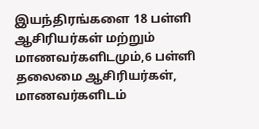இயந்திரங்களை 18 பள்ளி ஆசிரியர்கள் மற்றும் மாணவர்களிடமும்,6 பள்ளி தலைமை ஆசிரியர்கள், மாணவர்களிடம்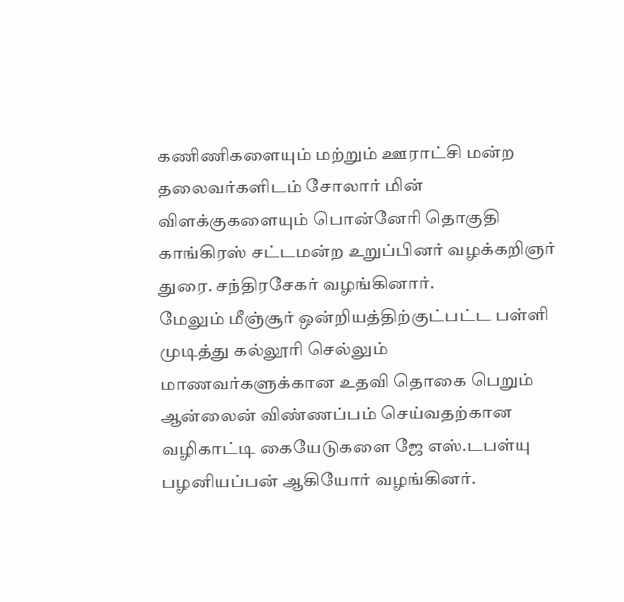கணிணிகளையும் மற்றும் ஊராட்சி மன்ற தலைவர்களிடம் சோலார் மின் விளக்குகளையும் பொன்னேரி தொகுதி காங்கிரஸ் சட்டமன்ற உறுப்பினர் வழக்கறிஞர் துரை. சந்திரசேகர் வழங்கினார்.
மேலும் மீஞ்சூர் ஒன்றியத்திற்குட்பட்ட பள்ளி முடித்து கல்லூரி செல்லும் மாணவர்களுக்கான உதவி தொகை பெறும் ஆன்லைன் விண்ணப்பம் செய்வதற்கான வழிகாட்டி கையேடுகளை ஜே எஸ்.டபள்யு பழனியப்பன் ஆகியோர் வழங்கினர்.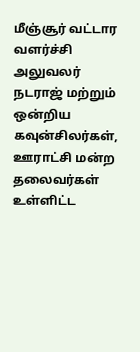மீஞ்சூர் வட்டார வளர்ச்சி அலுவலர் நடராஜ் மற்றும் ஒன்றிய கவுன்சிலர்கள், ஊராட்சி மன்ற தலைவர்கள் உள்ளிட்ட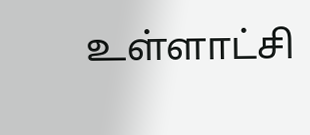உள்ளாட்சி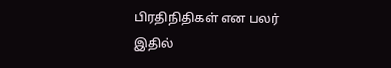பிரதிநிதிகள் என பலர் இதில்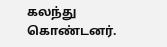கலந்து கொண்டனர்.